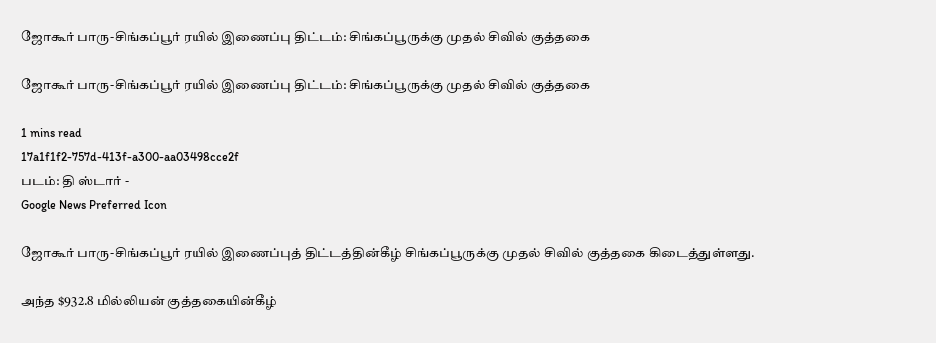ஜோகூர் பாரு-சிங்கப்பூர் ரயில் இணைப்பு திட்டம்: சிங்கப்பூருக்கு முதல் சிவில் குத்தகை

ஜோகூர் பாரு-சிங்கப்பூர் ரயில் இணைப்பு திட்டம்: சிங்கப்பூருக்கு முதல் சிவில் குத்தகை

1 mins read
17a1f1f2-757d-413f-a300-aa03498cce2f
படம்: தி ஸ்டார் -
Google News Preferred Icon

ஜோகூர் பாரு-சிங்கப்பூர் ரயில் இணைப்புத் திட்டத்தின்கீழ் சிங்கப்பூருக்கு முதல் சிவில் குத்தகை கிடைத்துள்ளது.

அந்த $932.8 மில்லியன் குத்தகையின்கீழ்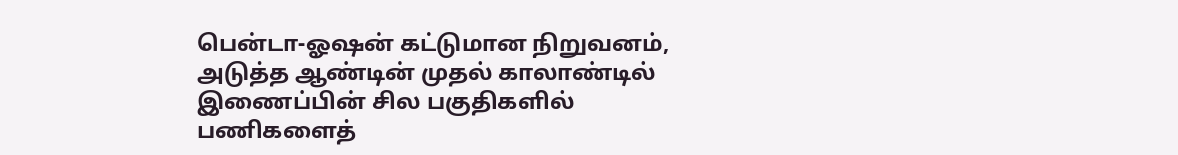பென்டா-ஓஷன் கட்டுமான நிறுவனம், அடுத்த ஆண்டின் முதல் காலாண்டில் இணைப்பின் சில பகுதிகளில் பணிகளைத்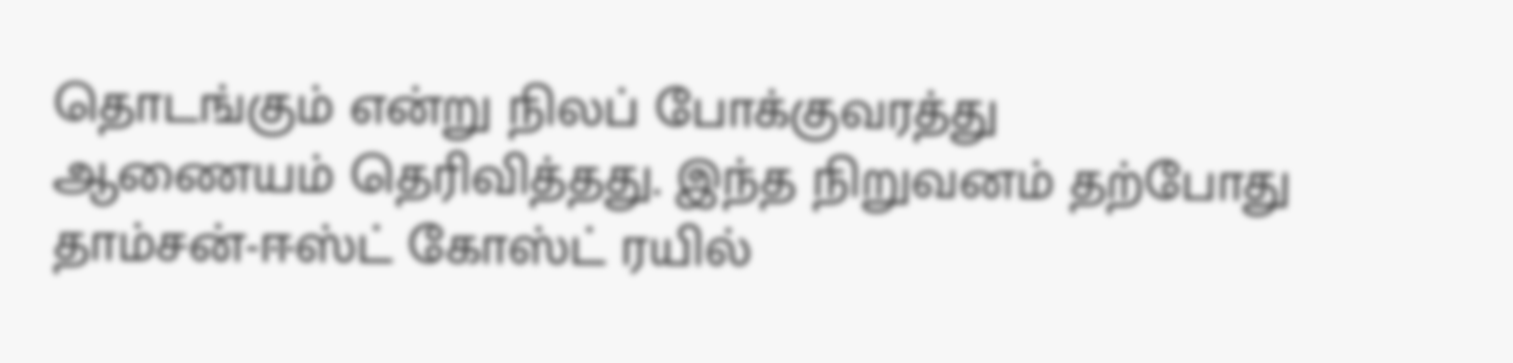தொடங்கும் என்று நிலப் போக்குவரத்து ஆணையம் தெரிவித்தது. இந்த நிறுவனம் தற்போது தாம்சன்-ஈஸ்ட் கோஸ்ட் ரயில்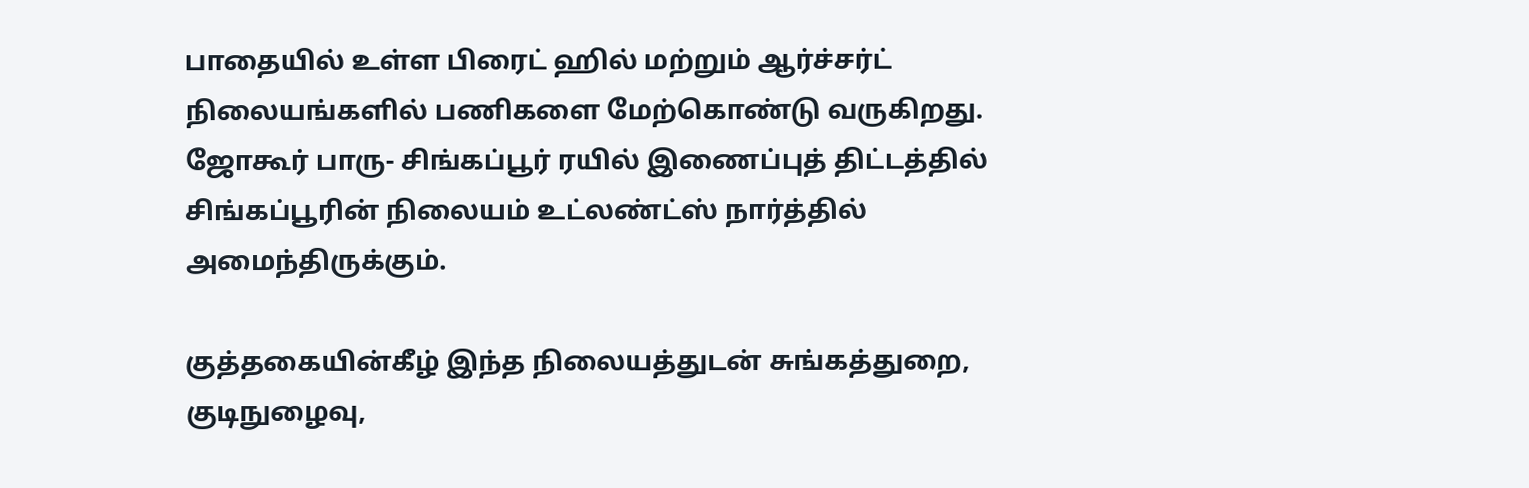பாதையில் உள்ள பிரைட் ஹில் மற்றும் ஆர்ச்சர்ட் நிலையங்களில் பணிகளை மேற்கொண்டு வருகிறது. ஜோகூர் பாரு- சிங்கப்பூர் ரயில் இணைப்புத் திட்டத்தில் சிங்கப்பூரின் நிலையம் உட்லண்ட்ஸ் நார்த்தில் அமைந்திருக்கும்.

குத்தகையின்கீழ் இந்த நிலையத்துடன் சுங்கத்துறை, குடிநுழைவு,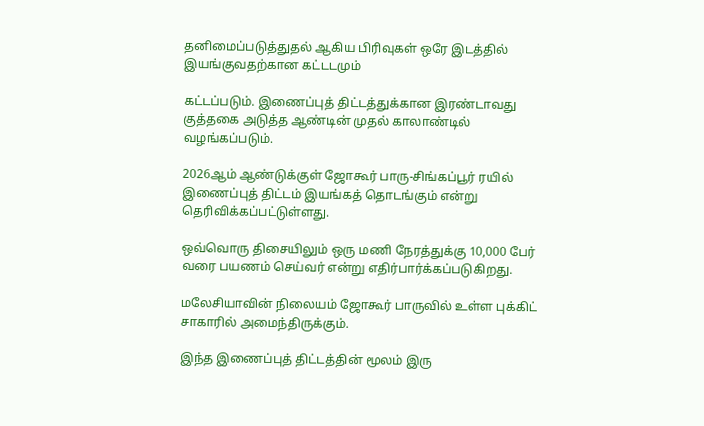தனிமைப்படுத்துதல் ஆகிய பிரிவுகள் ஒரே இடத்தில் இயங்குவதற்கான கட்டடமும்

கட்டப்படும். இணைப்புத் திட்டத்துக்கான இரண்டாவது குத்தகை அடுத்த ஆண்டின் முதல் காலாண்டில் வழங்கப்படும்.

2026ஆம் ஆண்டுக்குள் ஜோகூர் பாரு-சிங்கப்பூர் ரயில் இணைப்புத் திட்டம் இயங்கத் தொடங்கும் என்று தெரிவிக்கப்பட்டுள்ளது.

ஒவ்வொரு திசையிலும் ஒரு மணி நேரத்துக்கு 10,000 பேர் வரை பயணம் செய்வர் என்று எதிர்பார்க்கப்படுகிறது.

மலேசியாவின் நிலையம் ஜோகூர் பாருவில் உள்ள புக்கிட் சாகாரில் அமைந்திருக்கும்.

இந்த இணைப்புத் திட்டத்தின் மூலம் இரு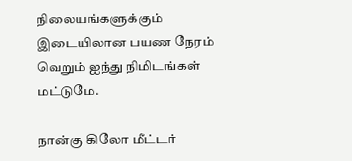நிலையங்களுக்கும் இடையிலான பயண நேரம் வெறும் ஐந்து நிமிடங்கள் மட்டுமே.

நான்கு கிலோ மீட்டர்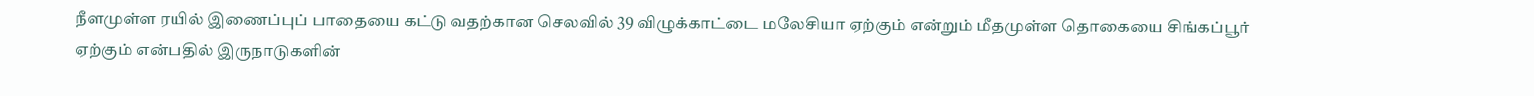நீளமுள்ள ரயில் இணைப்புப் பாதையை கட்டு வதற்கான செலவில் 39 விழுக்காட்டை மலேசியா ஏற்கும் என்றும் மீதமுள்ள தொகையை சிங்கப்பூர் ஏற்கும் என்பதில் இருநாடுகளின்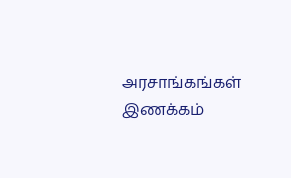அரசாங்கங்கள் இணக்கம்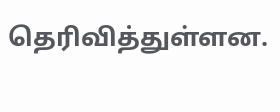தெரிவித்துள்ளன.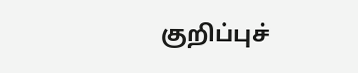குறிப்புச்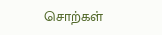சொற்கள்